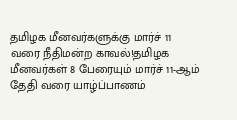தமிழக மீனவர்களுக்கு மார்ச் 11 வரை நீதிமன்ற காவல்!தமிழக மீனவர்கள் 8 பேரையும் மார்ச் 11-ஆம் தேதி வரை யாழ்ப்பாணம்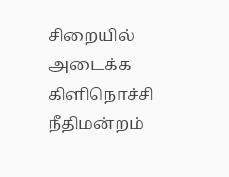சிறையில் அடைக்க கிளிநொச்சி நீதிமன்றம்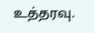உத்தரவு.